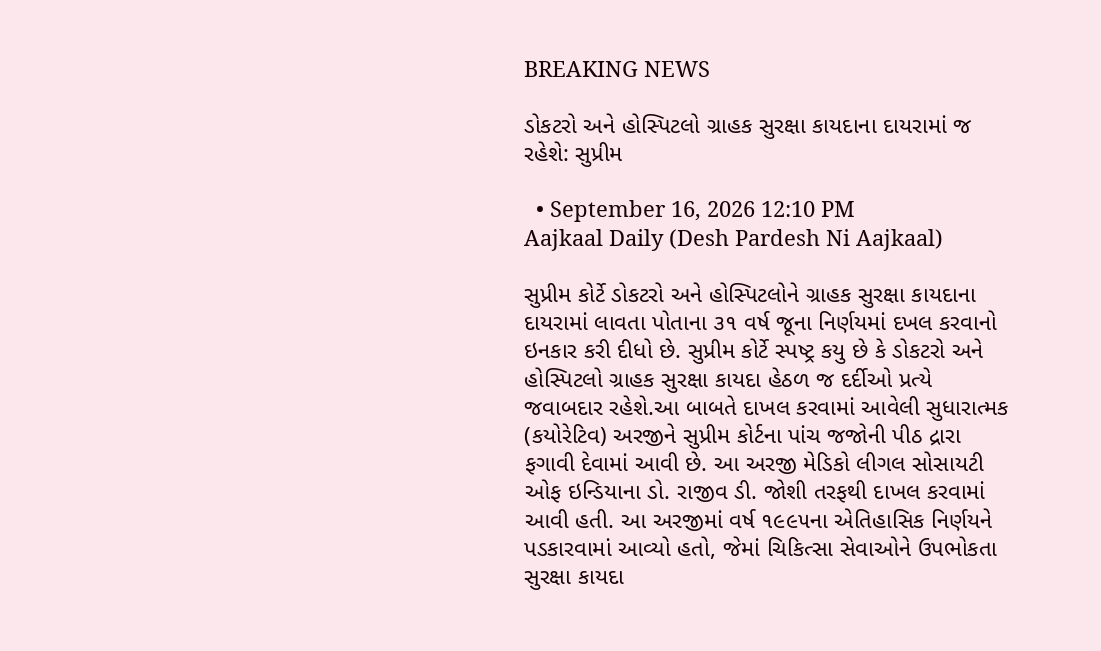BREAKING NEWS

ડોકટરો અને હોસ્પિટલો ગ્રાહક સુરક્ષા કાયદાના દાયરામાં જ રહેશે: સુપ્રીમ

  • September 16, 2026 12:10 PM
Aajkaal Daily (Desh Pardesh Ni Aajkaal)

સુપ્રીમ કોર્ટે ડોકટરો અને હોસ્પિટલોને ગ્રાહક સુરક્ષા કાયદાના દાયરામાં લાવતા પોતાના ૩૧ વર્ષ જૂના નિર્ણયમાં દખલ કરવાનો ઇનકાર કરી દીધો છે. સુપ્રીમ કોર્ટે સ્પષ્ટ્ર કયુ છે કે ડોકટરો અને હોસ્પિટલો ગ્રાહક સુરક્ષા કાયદા હેઠળ જ દર્દીઓ પ્રત્યે જવાબદાર રહેશે.આ બાબતે દાખલ કરવામાં આવેલી સુધારાત્મક (કયોરેટિવ) અરજીને સુપ્રીમ કોર્ટના પાંચ જજોની પીઠ દ્રારા ફગાવી દેવામાં આવી છે. આ અરજી મેડિકો લીગલ સોસાયટી ઓફ ઇન્ડિયાના ડો. રાજીવ ડી. જોશી તરફથી દાખલ કરવામાં આવી હતી. આ અરજીમાં વર્ષ ૧૯૯૫ના એતિહાસિક નિર્ણયને પડકારવામાં આવ્યો હતો, જેમાં ચિકિત્સા સેવાઓને ઉપભોકતા સુરક્ષા કાયદા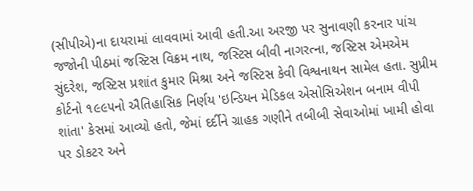(સીપીએ)ના દાયરામાં લાવવામાં આવી હતી.આ અરજી પર સુનાવણી કરનાર પાંચ જજોની પીઠમાં જસ્ટિસ વિક્રમ નાથ, જસ્ટિસ બીવી નાગરત્ના, જસ્ટિસ એમએમ સુંદરેશ, જસ્ટિસ પ્રશાંત કુમાર મિશ્રા અને જસ્ટિસ કેવી વિશ્વનાથન સામેલ હતા. સુપ્રીમ કોર્ટનો ૧૯૯૫નો ઐતિહાસિક નિર્ણય 'ઇન્ડિયન મેડિકલ એસોસિએશન બનામ વીપી શાંતા' કેસમાં આવ્યો હતો, જેમાં દર્દીને ગ્રાહક ગણીને તબીબી સેવાઓમાં ખામી હોવા પર ડોકટર અને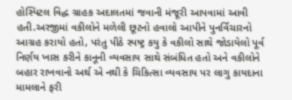હોસ્પિટલ વિદ્ધ ગ્રાહક અદાલતમાં જવાની મંજૂરી આપવામાં આવી હતી.અરજીમાં વકીલોને મળેલી છૂટનો હવાલો આપીને પુનર્વિચારનો આગ્રહ કરાયો હતો, પરંતુ પીઠે સ્પષ્ટ્ર કયુ કે વકીલો સાથે જોડાયેલો પૂર્વ નિર્ણય ખાસ કરીને કાનૂની વ્યવસાય સાથે સંબંધિત હતો અને વકીલોને બહાર રાખવાનો અર્થ એ નથી કે ચિકિત્સા વ્યવસાય પર લાગુ કાયદાના મામલાને ફરી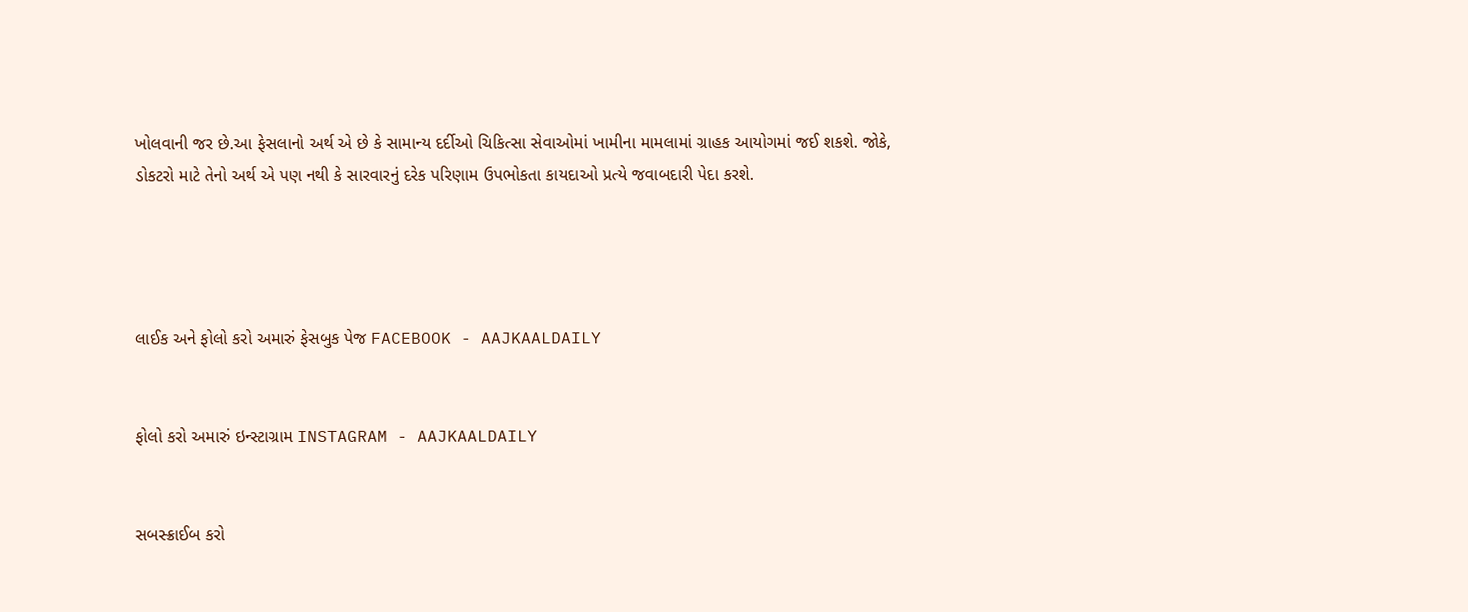ખોલવાની જર છે.આ ફેસલાનો અર્થ એ છે કે સામાન્ય દર્દીઓ ચિકિત્સા સેવાઓમાં ખામીના મામલામાં ગ્રાહક આયોગમાં જઈ શકશે. જોકે, ડોકટરો માટે તેનો અર્થ એ પણ નથી કે સારવારનું દરેક પરિણામ ઉપભોકતા કાયદાઓ પ્રત્યે જવાબદારી પેદા કરશે.




લાઈક અને ફોલો કરો અમારું ફેસબુક પેજ FACEBOOK - AAJKAALDAILY


ફોલો કરો અમારું ઇન્સ્ટાગ્રામ INSTAGRAM - AAJKAALDAILY


સબસ્ક્રાઈબ કરો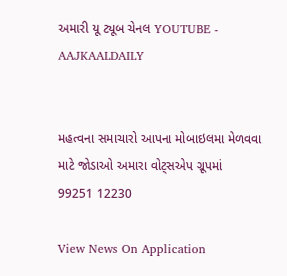અમારી યૂ ટ્યૂબ ચેનલ YOUTUBE - AAJKAALDAILY


મહત્વના સમાચારો આપના મોબાઇલમા મેળવવા માટે જોડાઓ અમારા વોટ્સએપ ગ્રૂપમાં  99251 12230

View News On Application